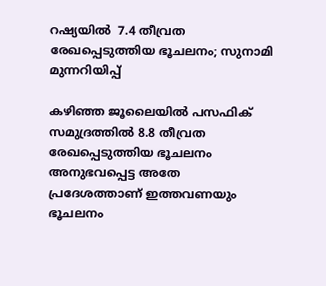റഷ്യയില്‍  7.4 തീവ്രത രേഖപ്പെടുത്തിയ ഭൂചലനം; സുനാമി മുന്നറിയിപ്പ്

കഴിഞ്ഞ ജൂലൈയില്‍ പസഫിക് സമുദ്രത്തില്‍ 8.8 തീവ്രത രേഖപ്പെടുത്തിയ ഭൂചലനം അനുഭവപ്പെട്ട അതേ പ്രദേശത്താണ് ഇത്തവണയും ഭൂചലനം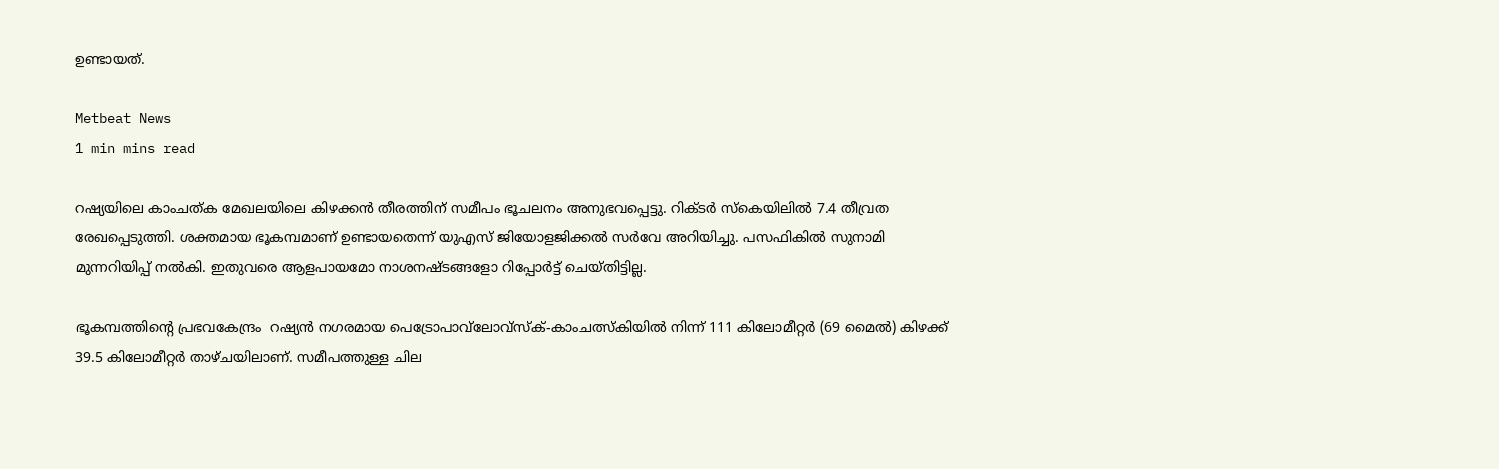ഉണ്ടായത്.

Metbeat News
1 min mins read

റഷ്യയിലെ കാംചത്ക മേഖലയിലെ കിഴക്കന്‍ തീരത്തിന് സമീപം ഭൂചലനം അനുഭവപ്പെട്ടു. റിക്ടര്‍ സ്‌കെയിലില്‍ 7.4 തീവ്രത രേഖപ്പെടുത്തി. ശക്തമായ ഭൂകമ്പമാണ് ഉണ്ടായതെന്ന് യുഎസ് ജിയോളജിക്കല്‍ സര്‍വേ അറിയിച്ചു. പസഫികില്‍ സുനാമി മുന്നറിയിപ്പ് നല്‍കി. ഇതുവരെ ആളപായമോ നാശനഷ്ടങ്ങളോ റിപ്പോര്‍ട്ട് ചെയ്തിട്ടില്ല.

ഭൂകമ്പത്തിന്റെ പ്രഭവകേന്ദ്രം  റഷ്യന്‍ നഗരമായ പെട്രോപാവ്‌ലോവ്‌സ്‌ക്-കാംചത്സ്‌കിയില്‍ നിന്ന് 111 കിലോമീറ്റര്‍ (69 മൈല്‍) കിഴക്ക് 39.5 കിലോമീറ്റര്‍ താഴ്ചയിലാണ്. സമീപത്തുള്ള ചില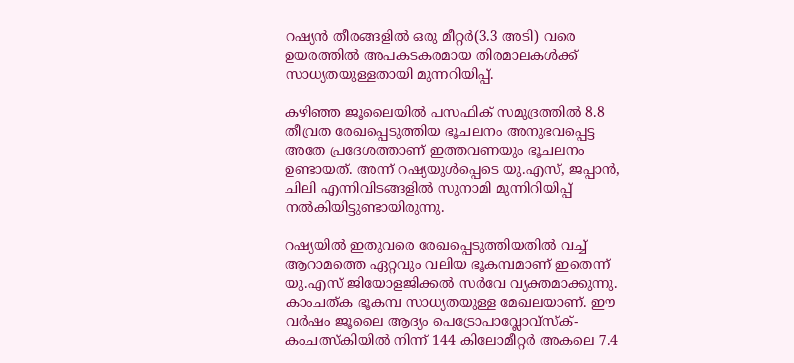റഷ്യന്‍ തീരങ്ങളില്‍ ഒരു മീറ്റര്‍(3.3 അടി) വരെ ഉയരത്തില്‍ അപകടകരമായ തിരമാലകള്‍ക്ക് സാധ്യതയുള്ളതായി മുന്നറിയിപ്പ്.

കഴിഞ്ഞ ജൂലൈയില്‍ പസഫിക് സമുദ്രത്തില്‍ 8.8 തീവ്രത രേഖപ്പെടുത്തിയ ഭൂചലനം അനുഭവപ്പെട്ട അതേ പ്രദേശത്താണ് ഇത്തവണയും ഭൂചലനം ഉണ്ടായത്. അന്ന് റഷ്യയുള്‍പ്പെടെ യു.എസ്, ജപ്പാന്‍, ചിലി എന്നിവിടങ്ങളില്‍ സുനാമി മുന്നിറിയിപ്പ് നല്‍കിയിട്ടുണ്ടായിരുന്നു.

റഷ്യയില്‍ ഇതുവരെ രേഖപ്പെടുത്തിയതില്‍ വച്ച് ആറാമത്തെ ഏറ്റവും വലിയ ഭൂകമ്പമാണ് ഇതെന്ന് യു.എസ് ജിയോളജിക്കല്‍ സര്‍വേ വ്യക്തമാക്കുന്നു. കാംചത്ക ഭൂകമ്പ സാധ്യതയുള്ള മേഖലയാണ്. ഈ വര്‍ഷം ജൂലൈ ആദ്യം പെട്രോപാവ്ലോവ്സ്‌ക്-കംചത്സ്‌കിയില്‍ നിന്ന് 144 കിലോമീറ്റര്‍ അകലെ 7.4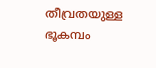തീവ്രതയുള്ള ഭൂകമ്പം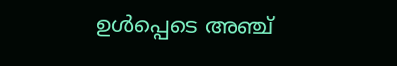ഉള്‍പ്പെടെ അഞ്ച്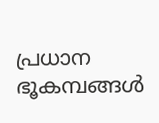പ്രധാന ഭൂകമ്പങ്ങള്‍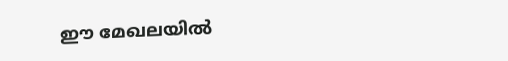ഈ മേഖലയില്‍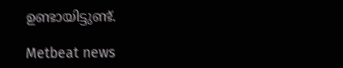ഉണ്ടായിട്ടുണ്ട്.

Metbeat news